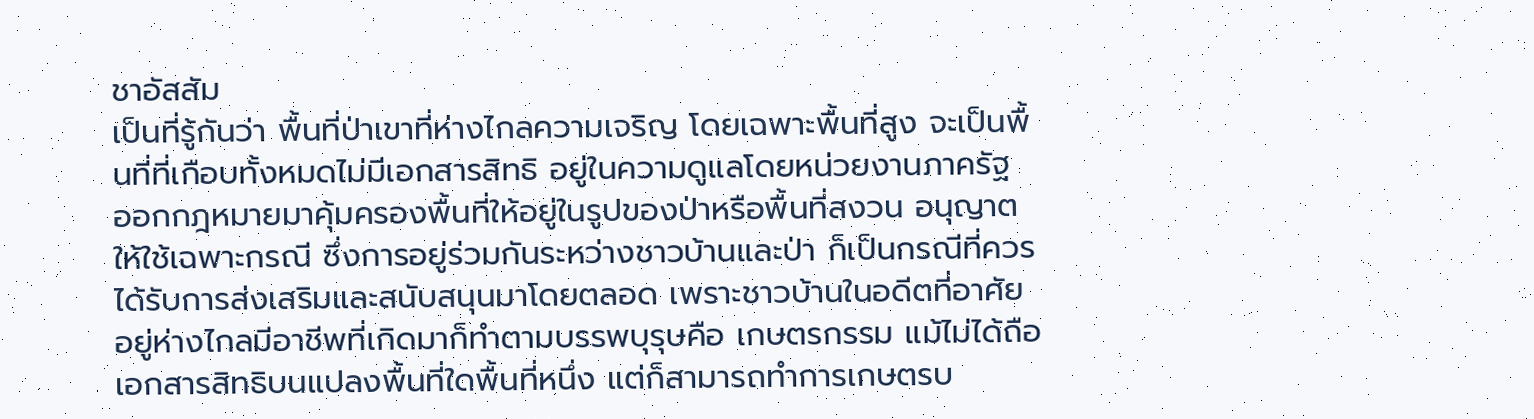ชาอัสสัม
เป็นที่รู้กันว่า พื้นที่ป่าเขาที่ห่างไกลความเจริญ โดยเฉพาะพื้นที่สูง จะเป็นพื้นที่ที่เกือบทั้งหมดไม่มีเอกสารสิทธิ อยู่ในความดูแลโดยหน่วยงานภาครัฐ ออกกฎหมายมาคุ้มครองพื้นที่ให้อยู่ในรูปของป่าหรือพื้นที่สงวน อนุญาตให้ใช้เฉพาะกรณี ซึ่งการอยู่ร่วมกันระหว่างชาวบ้านและป่า ก็เป็นกรณีที่ควรได้รับการส่งเสริมและสนับสนุนมาโดยตลอด เพราะชาวบ้านในอดีตที่อาศัยอยู่ห่างไกลมีอาชีพที่เกิดมาก็ทำตามบรรพบุรุษคือ เกษตรกรรม แม้ไม่ได้ถือเอกสารสิทธิบนแปลงพื้นที่ใดพื้นที่หนึ่ง แต่ก็สามารถทำการเกษตรบ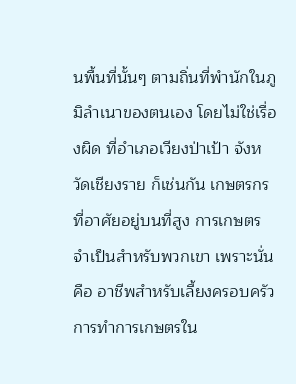นพื้นที่นั้นๆ ตามถิ่นที่พำนักในภูมิลำเนาของตนเอง โดยไม่ใช่เรื่องผิด ที่อำเภอเวียงป่าเป้า จังหวัดเชียงราย ก็เช่นกัน เกษตรกรที่อาศัยอยู่บนที่สูง การเกษตรจำเป็นสำหรับพวกเขา เพราะนั่นคือ อาชีพสำหรับเลี้ยงครอบครัว การทำการเกษตรใน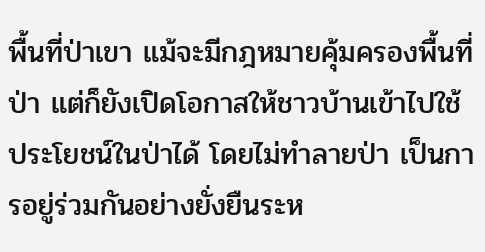พื้นที่ป่าเขา แม้จะมีกฎหมายคุ้มครองพื้นที่ป่า แต่ก็ยังเปิดโอกาสให้ชาวบ้านเข้าไปใช้ประโยชน์ในป่าได้ โดยไม่ทำลายป่า เป็นการอยู่ร่วมกันอย่างยั่งยืนระห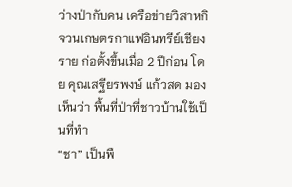ว่างป่ากับคน เครือข่ายวิสาหกิจวนเกษตรกาแฟอินทรีย์เชียงราย ก่อตั้งขึ้นเมื่อ 2 ปีก่อน โดย คุณเสฐียรพงษ์ แก้วสด มองเห็นว่า พื้นที่ป่าที่ชาวบ้านใช้เป็นที่ทำ
“ชา” เป็นพื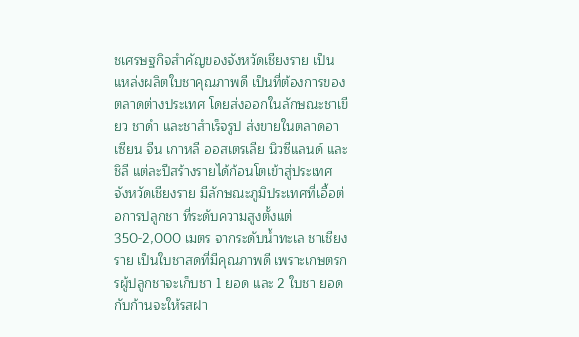ชเศรษฐกิจสำคัญของจังหวัดเชียงราย เป็นแหล่งผลิตใบชาคุณภาพดี เป็นที่ต้องการของตลาดต่างประเทศ โดยส่งออกในลักษณะชาเขียว ชาดำ และชาสำเร็จรูป ส่งขายในตลาดอาเซียน จีน เกาหลี ออสเตรเลีย นิวซีแลนด์ และชิลี แต่ละปีสร้างรายได้ก้อนโตเข้าสู่ประเทศ จังหวัดเชียงราย มีลักษณะภูมิประเทศที่เอื้อต่อการปลูกชา ที่ระดับความสูงตั้งแต่ 350-2,000 เมตร จากระดับน้ำทะเล ชาเชียงราย เป็นใบชาสดที่มีคุณภาพดี เพราะเกษตรกรผู้ปลูกชาจะเก็บชา 1 ยอด และ 2 ใบชา ยอดกับก้านจะให้รสฝา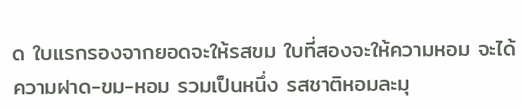ด ใบแรกรองจากยอดจะให้รสขม ใบที่สองจะให้ความหอม จะได้ความฝาด-ขม-หอม รวมเป็นหนึ่ง รสชาติหอมละมุ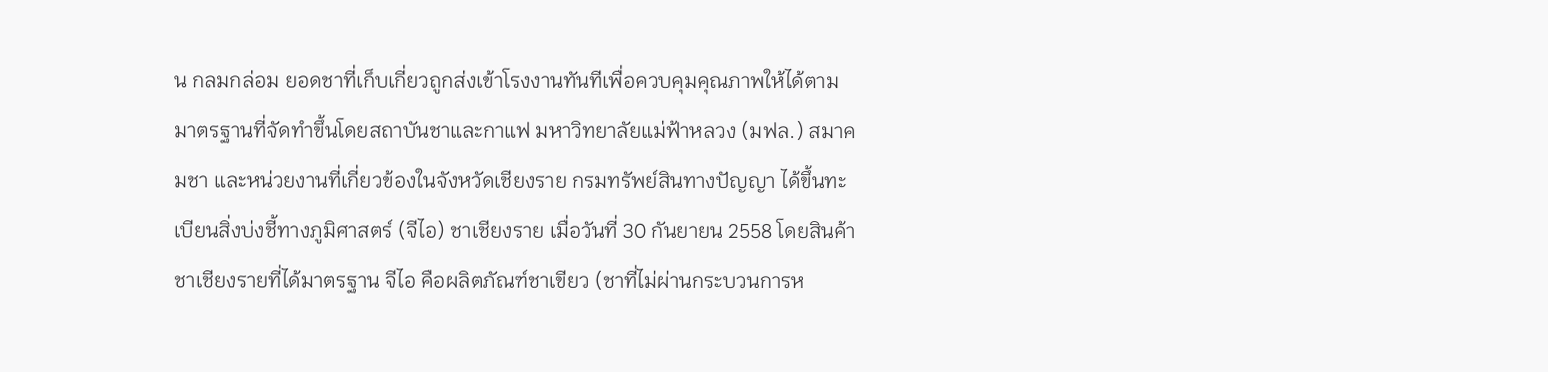น กลมกล่อม ยอดชาที่เก็บเกี่ยวถูกส่งเข้าโรงงานทันทีเพื่อควบคุมคุณภาพให้ได้ตามมาตรฐานที่จัดทำขึ้นโดยสถาบันชาและกาแฟ มหาวิทยาลัยแม่ฟ้าหลวง (มฟล.) สมาคมชา และหน่วยงานที่เกี่ยวข้องในจังหวัดเชียงราย กรมทรัพย์สินทางปัญญา ได้ขึ้นทะเบียนสิ่งบ่งชี้ทางภูมิศาสตร์ (จีไอ) ชาเชียงราย เมื่อวันที่ 30 กันยายน 2558 โดยสินค้าชาเชียงรายที่ได้มาตรฐาน จีไอ คือผลิตภัณฑ์ชาเขียว (ชาที่ไม่ผ่านกระบวนการห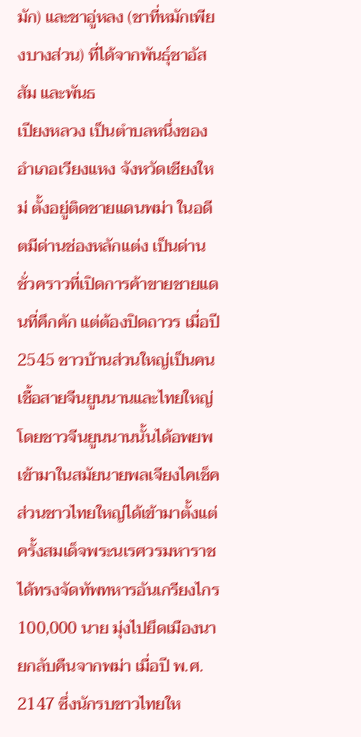มัก) และชาอู่หลง (ชาที่หมักเพียงบางส่วน) ที่ได้จากพันธุ์ชาอัสสัม และพันธ
เปียงหลวง เป็นตำบลหนึ่งของอำเภอเวียงแหง จังหวัดเชียงใหม่ ตั้งอยู่ติดชายแดนพม่า ในอดีตมีด่านช่องหลักแต่ง เป็นด่านชั่วคราวที่เปิดการค้าขายชายแดนที่คึกคัก แต่ต้องปิดถาวร เมื่อปี 2545 ชาวบ้านส่วนใหญ่เป็นคนเชื้อสายจีนยูนนานและไทยใหญ่ โดยชาวจีนยูนนานนั้นได้อพยพเข้ามาในสมัยนายพลเจียงไคเช็ค ส่วนชาวไทยใหญ่ได้เข้ามาตั้งแต่ครั้งสมเด็จพระนเรศวรมหาราช ได้ทรงจัดทัพทหารอันเกรียงไกร 100,000 นาย มุ่งไปยึดเมืองนายกลับคืนจากพม่า เมื่อปี พ.ศ. 2147 ซึ่งนักรบชาวไทยให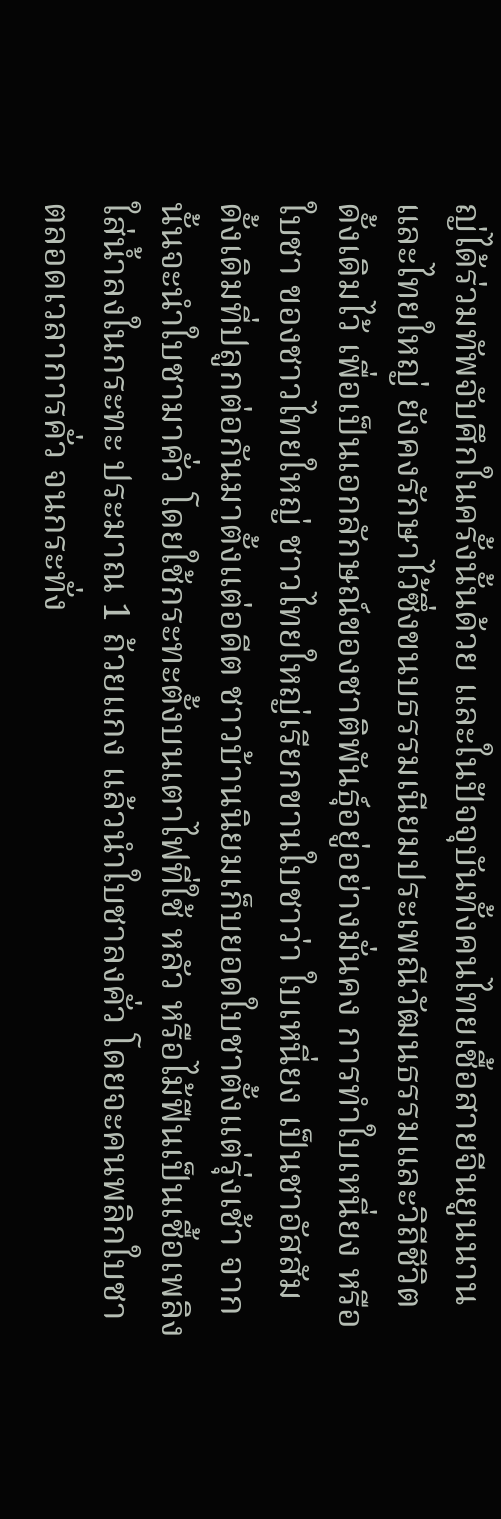ญ่ได้ร่วมทัพจับศึกในครั้งนั้นด้วย และในปัจจุบันทั้งคนไทยเชื้อสายจีนยูนนานและไทยใหญ่ ยังคงรักษาไว้ซึ่งขนบธรรมเนียมประเพณีวัฒนธรรมและวิถีชีวิตดั้งเดิมไว้ เพื่อเป็นเอกลักษณ์ของชาติพันธุ์อยู่อย่างมั่นคง การทำใบเหนี่ยง หรือใบชา ของชาวไทยใหญ่ ชาวไทยใหญ่เรียกขานใบชาว่า ใบเหนี่ยง เป็นชาอัสสัมดั้งเดิมที่ปลูกต่อกันมาตั้งแต่อดีต ชาวบ้านนิยมเก็บยอดใบชาตั้งแต่รุ่งเช้า จากนั้นจะนำใบชามาคั่ว โดยใช้กระทะตั้งบนเตาไฟที่ใช้ หลัว หรือไม้ฟืนเป็นเชื้อเพลิง ใส่น้ำลงในกระทะ ประมาณ 1 ถ้วยแกง แล้วนำใบชาลงคั่ว โดยจะคนพลิกใบชาตลอดเวลาการคั่ว จนกระทั่ง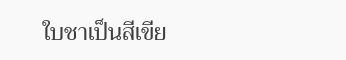ใบชาเป็นสีเขีย